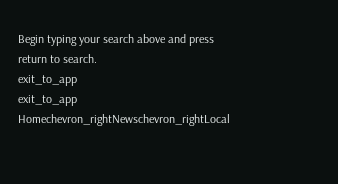Begin typing your search above and press return to search.
exit_to_app
exit_to_app
Homechevron_rightNewschevron_rightLocal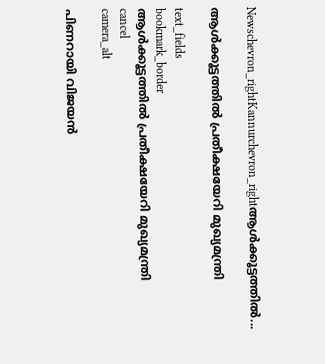Newschevron_rightKannurchevron_rightആൾക്കൂട്ടത്തിൽ...

ആൾക്കൂട്ടത്തിൽ പ്രതീക്ഷയേറി മുഖ്യമന്ത്രി

text_fields
bookmark_border
ആൾക്കൂട്ടത്തിൽ പ്രതീക്ഷയേറി മുഖ്യമന്ത്രി
cancel
camera_alt

പിണറായി വിജയൻ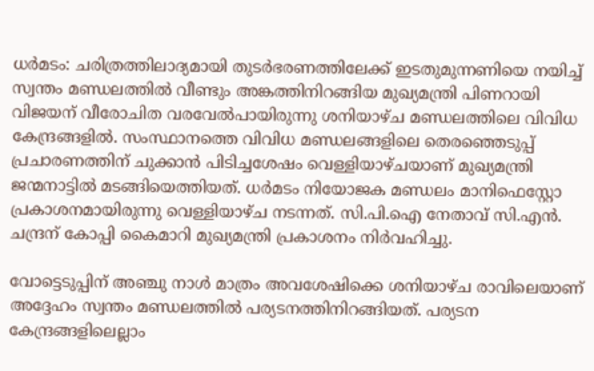ധർമടം: ചരിത്രത്തിലാദ്യമായി തുടർഭരണത്തിലേക്ക് ഇടതുമുന്നണിയെ നയിച്ച് സ്വന്തം മണ്ഡലത്തിൽ വീണ്ടും അങ്കത്തിനിറങ്ങിയ മുഖ്യമന്ത്രി പിണറായി വിജയന് വീരോചിത വരവേൽപായിരുന്നു ശനിയാഴ്ച മണ്ഡലത്തിലെ വിവിധ കേന്ദ്രങ്ങളിൽ. സംസ്ഥാനത്തെ വിവിധ മണ്ഡലങ്ങളിലെ തെരഞ്ഞെടുപ്പ് പ്രചാരണത്തിന് ചുക്കാൻ പിടിച്ചശേഷം വെള്ളിയാഴ്ചയാണ് മുഖ്യമന്ത്രി ജന്മനാട്ടിൽ മടങ്ങിയെത്തിയത്. ധർമടം നിയോജക മണ്ഡലം മാനിഫെസ്റ്റോ പ്രകാശനമായിരുന്നു വെള്ളിയാഴ്ച നടന്നത്. സി.പി.ഐ നേതാവ് സി.എൻ. ചന്ദ്രന് കോപ്പി കൈമാറി മുഖ്യമന്ത്രി പ്രകാശനം നിർവഹിച്ചു.

വോട്ടെടുപ്പിന് അഞ്ചു നാൾ മാത്രം അവശേഷിക്കെ ശനിയാഴ്ച രാവിലെയാണ് അദ്ദേഹം സ്വന്തം മണ്ഡലത്തിൽ പര്യടനത്തിനിറങ്ങിയത്. പര്യടന കേന്ദ്രങ്ങളിലെല്ലാം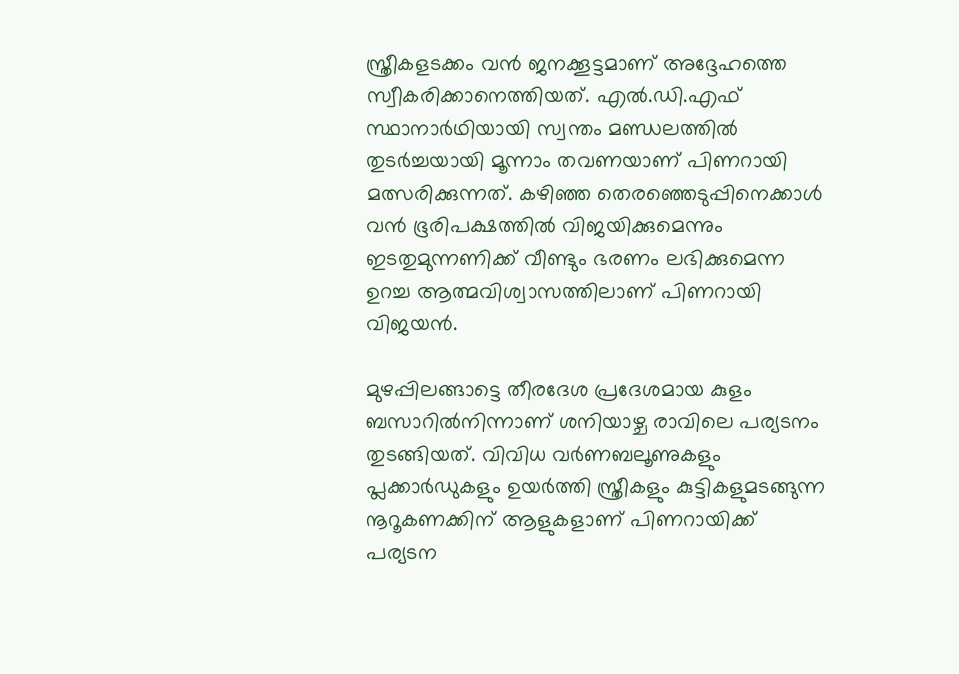സ്ത്രീകളടക്കം വൻ ജനക്കൂട്ടമാണ് അദ്ദേഹത്തെ സ്വീകരിക്കാനെത്തിയത്. എല്‍.ഡി.എഫ് സ്ഥാനാര്‍ഥിയായി സ്വന്തം മണ്ഡലത്തിൽ തുടർച്ചയായി മൂന്നാം തവണയാണ് പിണറായി മത്സരിക്കുന്നത്. കഴിഞ്ഞ തെരഞ്ഞെടുപ്പിനെക്കാൾ വൻ ഭൂരിപക്ഷത്തിൽ വിജയിക്കുമെന്നും ഇടതുമുന്നണിക്ക് വീണ്ടും ഭരണം ലഭിക്കുമെന്ന ഉറച്ച ആത്മവിശ്വാസത്തിലാണ് പിണറായി വിജയന്‍.

മുഴപ്പിലങ്ങാട്ടെ തീരദേശ പ്രദേശമായ കുളം ബസാറില്‍നിന്നാണ് ശനിയാഴ്ച രാവിലെ പര്യടനം തുടങ്ങിയത്. വിവിധ വര്‍ണബലൂണുകളും പ്ലക്കാര്‍ഡുകളും ഉയര്‍ത്തി സ്ത്രീകളും കുട്ടികളുമടങ്ങുന്ന നൂറൂകണക്കിന് ആളുകളാണ് പിണറായിക്ക് പര്യടന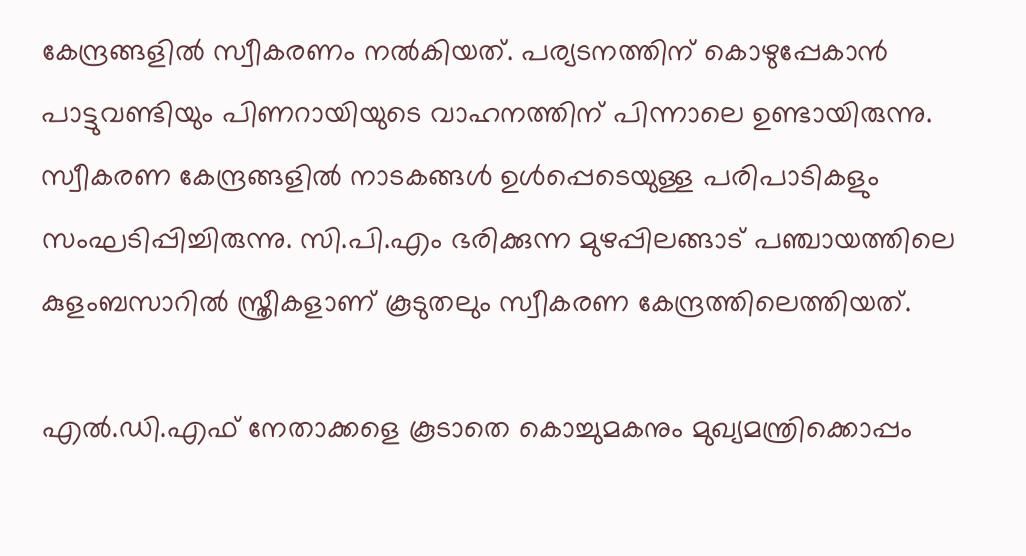കേന്ദ്രങ്ങളില്‍ സ്വീകരണം നല്‍കിയത്. പര്യടനത്തിന് കൊഴുപ്പേകാന്‍ പാട്ടുവണ്ടിയും പിണറായിയുടെ വാഹനത്തിന് പിന്നാലെ ഉണ്ടായിരുന്നു. സ്വീകരണ കേന്ദ്രങ്ങളില്‍ നാടകങ്ങള്‍ ഉള്‍പ്പെടെയുള്ള പരിപാടികളും സംഘടിപ്പിച്ചിരുന്നു. സി.പി.എം ഭരിക്കുന്ന മുഴപ്പിലങ്ങാട് പഞ്ചായത്തിലെ കുളംബസാറില്‍ സ്ത്രീകളാണ് കൂടുതലും സ്വീകരണ കേന്ദ്രത്തിലെത്തിയത്.

എല്‍.ഡി.എഫ് നേതാക്കളെ കൂടാതെ കൊച്ചുമകനും മുഖ്യമന്ത്രിക്കൊപ്പം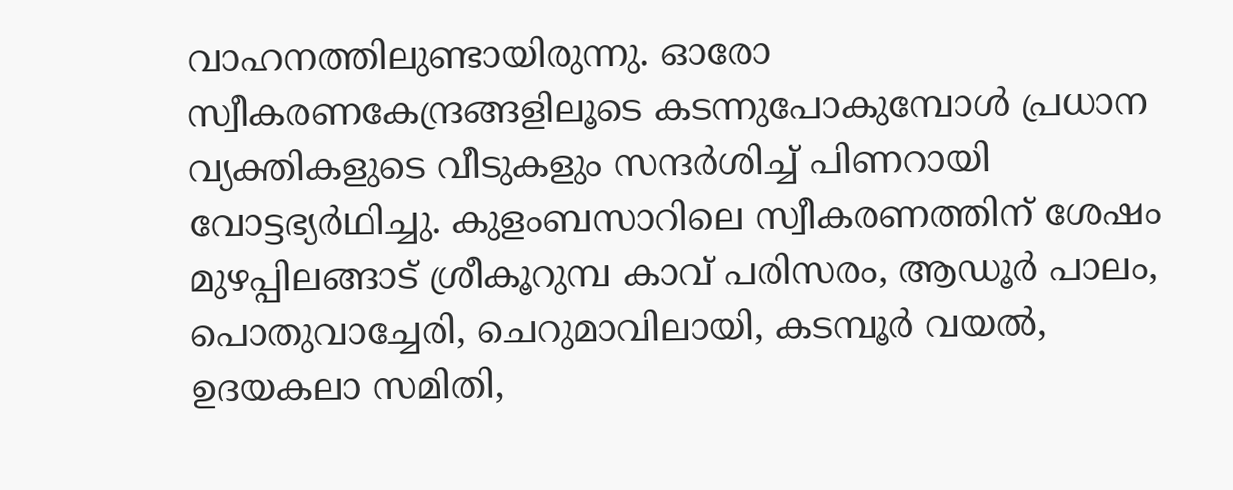വാഹനത്തിലുണ്ടായിരുന്നു. ഓരോ സ്വീകരണകേന്ദ്രങ്ങളിലൂടെ കടന്നുപോകുമ്പോള്‍ പ്രധാന വ്യക്തികളുടെ വീടുകളും സന്ദര്‍ശിച്ച് പിണറായി വോട്ടഭ്യര്‍ഥിച്ചു. കുളംബസാറിലെ സ്വീകരണത്തിന് ശേഷം മുഴപ്പിലങ്ങാട് ശ്രീകൂറുമ്പ കാവ് പരിസരം, ആഡൂർ പാലം, പൊതുവാച്ചേരി, ചെറുമാവിലായി, കടമ്പൂര്‍ വയല്‍, ഉദയകലാ സമിതി,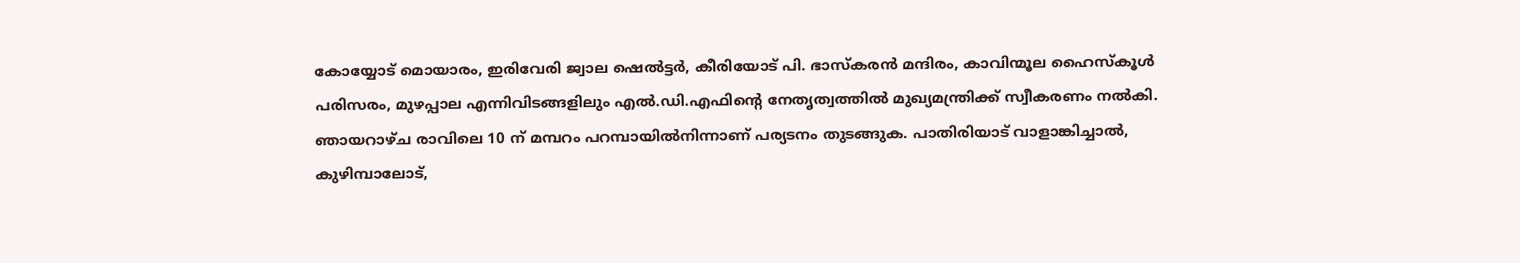കോയ്യോട് മൊയാരം, ഇരിവേരി ജ്വാല ഷെല്‍ട്ടര്‍, കീരിയോട് പി. ഭാസ്കരൻ മന്ദിരം, കാവിന്മൂല ഹൈസ്കൂൾ പരിസരം, മുഴപ്പാല എന്നിവിടങ്ങളിലും എല്‍.ഡി.എഫിന്റെ നേതൃത്വത്തില്‍ മുഖ്യമന്ത്രിക്ക് സ്വീകരണം നല്‍കി. ഞായറാഴ്ച രാവിലെ 10 ന് മമ്പറം പറമ്പായില്‍നിന്നാണ് പര്യടനം തുടങ്ങുക. പാതിരിയാട് വാളാങ്കിച്ചാൽ, കുഴിമ്പാലോട്,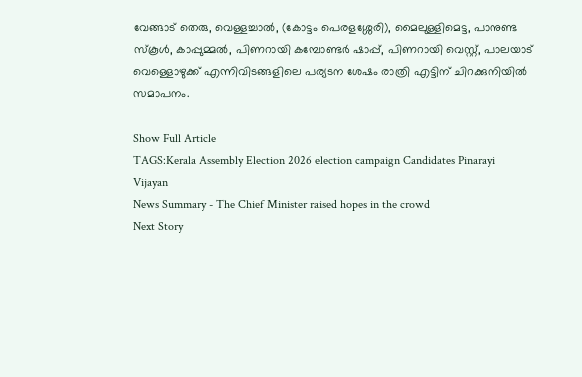വേങ്ങാട് തെരു, വെള്ളച്ചാൽ, (കോട്ടം പെരളശ്ശേരി), മൈലുള്ളിമെട്ട, പാനുണ്ട സ്‌കൂൾ, കാപ്പുമ്മൽ, പിണറായി കമ്പോണ്ടർ ഷാപ്പ്, പിണറായി വെസ്റ്റ്, പാലയാട് വെള്ളൊഴുക്ക് എന്നിവിടങ്ങളിലെ പര്യടന ശേഷം രാത്രി എട്ടിന് ചിറക്കുനിയിൽ സമാപനം.

Show Full Article
TAGS:Kerala Assembly Election 2026 election campaign Candidates Pinarayi Vijayan
News Summary - The Chief Minister raised hopes in the crowd
Next Story